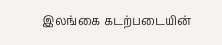இலங்கை கடற்படையின்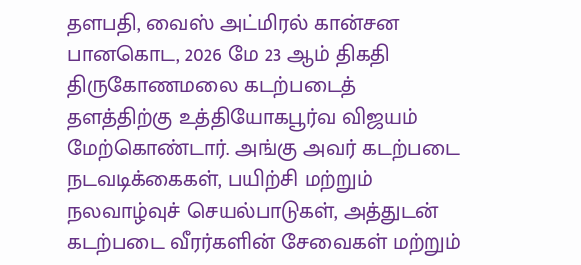தளபதி, வைஸ் அட்மிரல் கான்சன பானகொட, 2026 மே 23 ஆம் திகதி திருகோணமலை கடற்படைத் தளத்திற்கு உத்தியோகபூர்வ விஜயம் மேற்கொண்டார். அங்கு அவர் கடற்படை நடவடிக்கைகள், பயிற்சி மற்றும் நலவாழ்வுச் செயல்பாடுகள், அத்துடன் கடற்படை வீரர்களின் சேவைகள் மற்றும்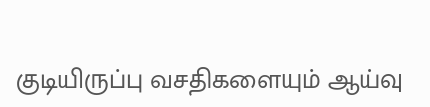குடியிருப்பு வசதிகளையும் ஆய்வு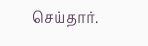செய்தார்.